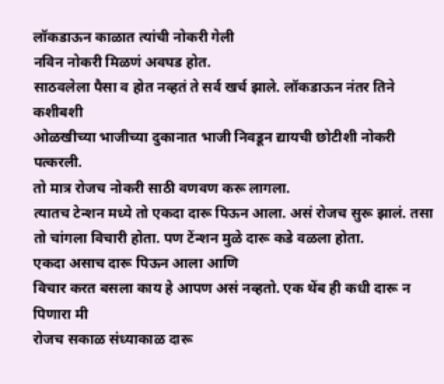लॉकडाऊन काळात त्यांची नोकरी गेली
नविन नोकरी मिळणं अवघड होत.
साठवलेला पैसा व होत नव्हतं ते सर्व खर्च झाले. लॉकडाऊन नंतर तिने कशीबशी
ओळखीच्या भाजीच्या दुकानात भाजी निवडून द्यायची छोटीशी नोकरी पत्करली.
तो मात्र रोजच नोकरी साठी वणवण करू लागला.
त्यातच टेन्शन मध्ये तो एकदा दारू पिऊन आला. असं रोजच सुरू झालं. तसा तो चांगला विचारी होता. पण टेंन्शन मुळे दारू कडे वळला होता.
एकदा असाच दारू पिऊन आला आणि
विचार करत बसला काय हे आपण असं नव्हतो. एक थेंब ही कधी दारू न पिणारा मी
रोजच सकाळ संध्याकाळ दारू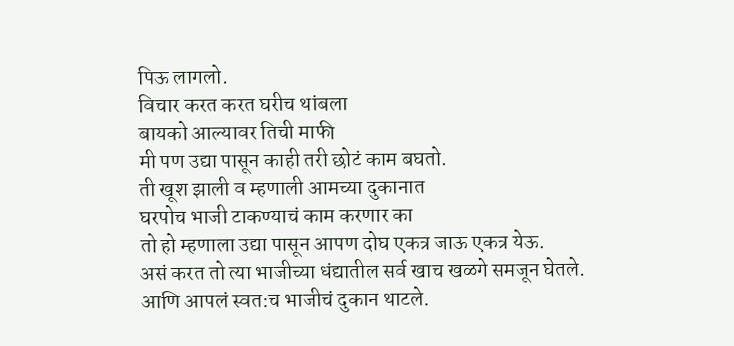पिऊ लागलो.
विचार करत करत घरीच थांबला
बायको आल्यावर तिची माफी
मी पण उद्या पासून काही तरी छोटं काम बघतो.
ती खूश झाली व म्हणाली आमच्या दुकानात
घरपोच भाजी टाकण्याचं काम करणार का
तो हो म्हणाला उद्या पासून आपण दोघ एकत्र जाऊ एकत्र येऊ.
असं करत तो त्या भाजीच्या धंद्यातील सर्व खाच खळगे समजून घेतले.
आणि आपलं स्वत:च भाजीचं दुकान थाटले.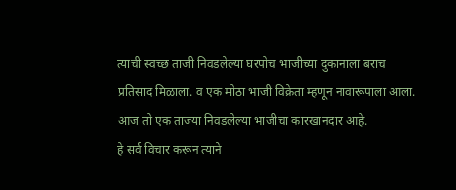त्याची स्वच्छ ताजी निवडलेल्या घरपोच भाजीच्या दुकानाला बराच प्रतिसाद मिळाला. व एक मोठा भाजी विक्रेता म्हणून नावारूपाला आला.
आज तो एक ताज्या निवडलेल्या भाजीचा कारखानदार आहे.
हे सर्व विचार करून त्याने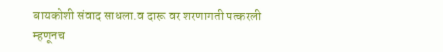बायकोशी संवाद साधला.व दारू वर शरणागती पत्करली
म्हणूनच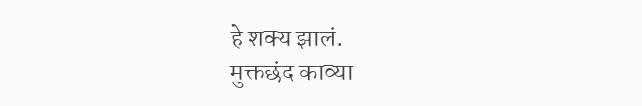हे शक्य झालं.
मुक्तछंद काव्या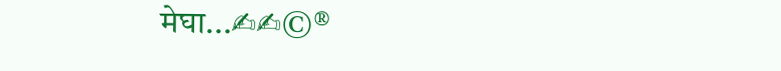मेघा...✍✍©®